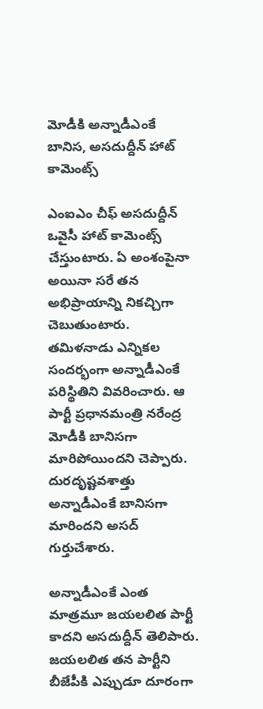మోడీకి అన్నాడీఎంకే బానిస, అసదుద్దీన్ హాట్ కామెంట్స్

ఎంఐఎం చీఫ్ అసదుద్దీన్ ఒవైసీ హాట్ కామెంట్స్ చేస్తుంటారు. ఏ అంశంపైనా అయినా సరే తన అభిప్రాయాన్ని నికచ్చిగా చెబుతుంటారు. తమిళనాడు ఎన్నికల సందర్భంగా అన్నాడీఎంకే పరిస్థితిని వివరించారు. ఆ పార్టీ ప్రధానమంత్రి నరేంద్ర మోడీకి బానిసగా మారిపోయిందని చెప్పారు. దురదృష్టవశాత్తు అన్నాడీఎంకే బానిసగా మారిందని అసద్ గుర్తుచేశారు.

అన్నాడీఎంకే ఎంత మాత్రమూ జయలలిత పార్టీ కాదని అసదుద్దీన్ తెలిపారు. జయలలిత తన పార్టీని బీజేపీకి ఎప్పుడూ దూరంగా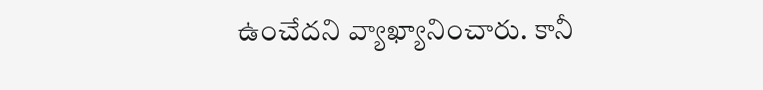ఉంచేదని వ్యాఖ్యానించారు. కానీ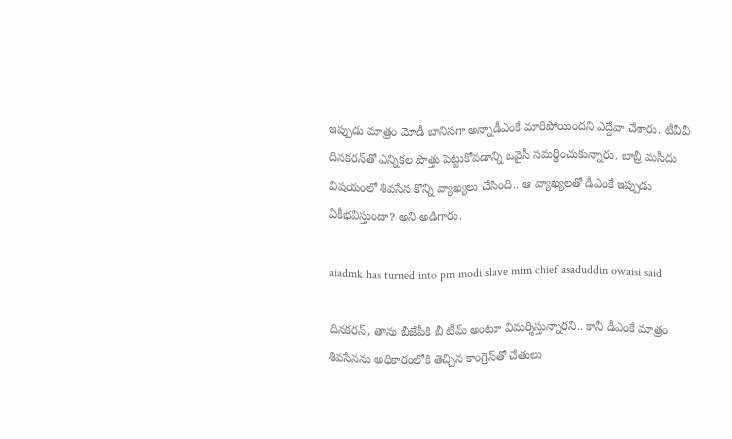ఇప్పుడు మాత్రం మోడీ బానిసగా అన్నాడీఎంకే మారిపోయిందని ఎద్దేవా చేశారు. టీవీవీ దినకరన్‌తో ఎన్నికల పొత్తు పెట్టుకోవడాన్ని ఒవైసీ సమర్థించుకున్నారు. బాబ్రీ మసీదు విషయంలో శివసేన కొన్ని వ్యాఖ్యలు చేసింది.. ఆ వ్యాఖ్యలతో డీఎంకే ఇప్పుడు ఏకీభవిస్తుందా? అని అడిగారు.

aiadmk has turned into pm modi slave mim chief asaduddin owaisi said

దినకరన్, తాను బీజేపీకి బీ టీమ్ అంటూ విమర్శిస్తున్నారని.. కానీ డీఎంకే మాత్రం శివసేనను అధికారంలోకి తెచ్చిన కాంగ్రెస్‌తో చేతులు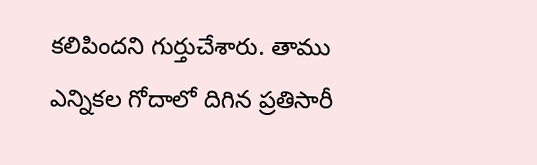కలిపిందని గుర్తుచేశారు. తాము ఎన్నికల గోదాలో దిగిన ప్రతిసారీ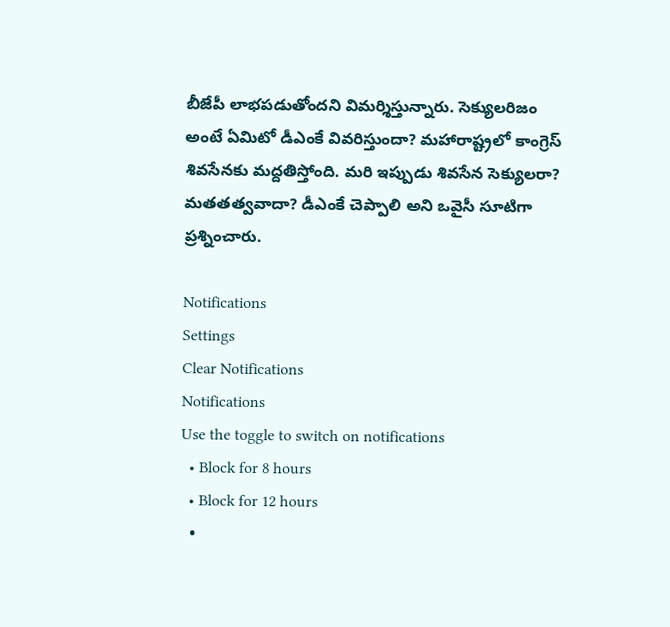బీజేపీ లాభపడుతోందని విమర్శిస్తున్నారు. సెక్యులరిజం అంటే ఏమిటో డీఎంకే వివరిస్తుందా? మహారాష్ట్రలో కాంగ్రెస్ శివసేనకు మద్దతిస్తోంది. మరి ఇప్పుడు శివసేన సెక్యులరా? మతతత్వవాదా? డీఎంకే చెప్పాలి అని ఒవైసీ సూటిగా ప్రశ్నించారు.

Notifications
Settings
Clear Notifications
Notifications
Use the toggle to switch on notifications
  • Block for 8 hours
  • Block for 12 hours
  •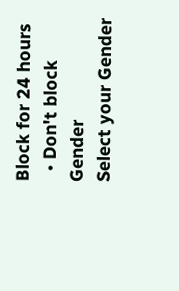Block for 24 hours
  • Don't block
Gender
Select your Gender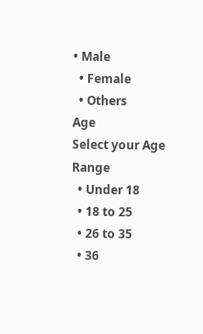• Male
  • Female
  • Others
Age
Select your Age Range
  • Under 18
  • 18 to 25
  • 26 to 35
  • 36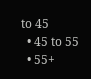to 45
  • 45 to 55
  • 55+